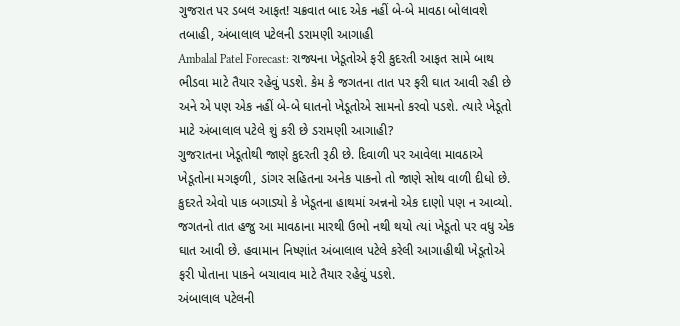ગુજરાત પર ડબલ આફત! ચક્રવાત બાદ એક નહીં બે-બે માવઠા બોલાવશે તબાહી, અંબાલાલ પટેલની ડરામણી આગાહી
Ambalal Patel Forecast: રાજ્યના ખેડૂતોએ ફરી કુદરતી આફત સામે બાથ ભીડવા માટે તૈયાર રહેવું પડશે. કેમ કે જગતના તાત પર ફરી ઘાત આવી રહી છે અને એ પણ એક નહીં બે-બે ઘાતનો ખેડૂતોએ સામનો કરવો પડશે. ત્યારે ખેડૂતો માટે અંબાલાલ પટેલે શું કરી છે ડરામણી આગાહી?
ગુજરાતના ખેડૂતોથી જાણે કુદરતી રૂઠી છે. દિવાળી પર આવેલા માવઠાએ ખેડૂતોના મગફળી, ડાંગર સહિતના અનેક પાકનો તો જાણે સોથ વાળી દીધો છે. કુદરતે એવો પાક બગાડ્યો કે ખેડૂતના હાથમાં અન્નનો એક દાણો પણ ન આવ્યો. જગતનો તાત હજુ આ માવઠાના મારથી ઉભો નથી થયો ત્યાં ખેડૂતો પર વધુ એક ઘાત આવી છે. હવામાન નિષ્ણાંત અંબાલાલ પટેલે કરેલી આગાહીથી ખેડૂતોએ ફરી પોતાના પાકને બચાવાવ માટે તૈયાર રહેવું પડશે.
અંબાલાલ પટેલની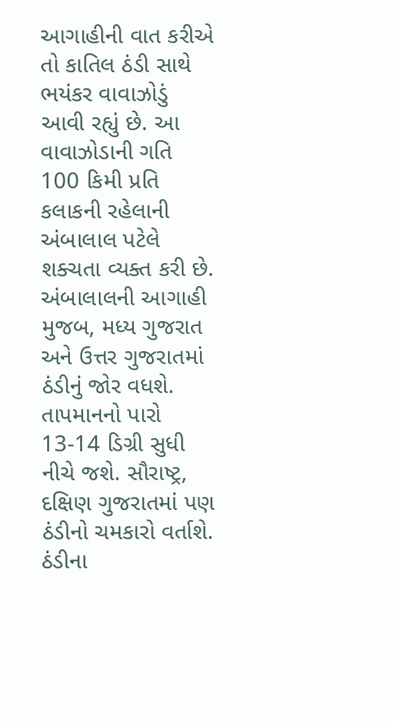આગાહીની વાત કરીએ તો કાતિલ ઠંડી સાથે ભયંકર વાવાઝોડું આવી રહ્યું છે. આ વાવાઝોડાની ગતિ 100 કિમી પ્રતિ કલાકની રહેલાની અંબાલાલ પટેલે શક્ચતા વ્યક્ત કરી છે. અંબાલાલની આગાહી મુજબ, મધ્ય ગુજરાત અને ઉત્તર ગુજરાતમાં ઠંડીનું જોર વધશે. તાપમાનનો પારો 13-14 ડિગ્રી સુધી નીચે જશે. સૌરાષ્ટ્ર, દક્ષિણ ગુજરાતમાં પણ ઠંડીનો ચમકારો વર્તાશે. ઠંડીના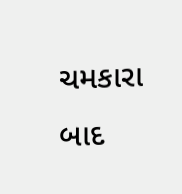ચમકારા બાદ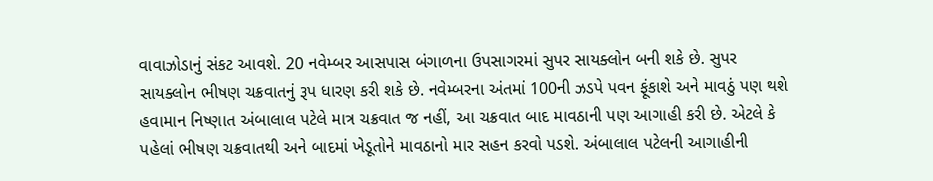વાવાઝોડાનું સંકટ આવશે. 20 નવેમ્બર આસપાસ બંગાળના ઉપસાગરમાં સુપર સાયક્લોન બની શકે છે. સુપર સાયક્લોન ભીષણ ચક્રવાતનું રૂપ ધારણ કરી શકે છે. નવેમ્બરના અંતમાં 100ની ઝડપે પવન ફૂંકાશે અને માવઠું પણ થશે
હવામાન નિષ્ણાત અંબાલાલ પટેલે માત્ર ચક્રવાત જ નહીં, આ ચક્રવાત બાદ માવઠાની પણ આગાહી કરી છે. એટલે કે પહેલાં ભીષણ ચક્રવાતથી અને બાદમાં ખેડૂતોને માવઠાનો માર સહન કરવો પડશે. અંબાલાલ પટેલની આગાહીની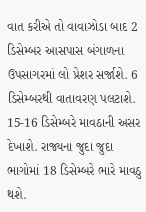વાત કરીએ તો વાવાઝોડા બાદ 2 ડિસેમ્બર આસપાસ બંગાળના ઉપસાગરમાં લો પ્રેશર સર્જાશે. 6 ડિસેમ્બરથી વાતાવરણ પલટાશે. 15-16 ડિસેમ્બરે માવઠાની અસર દેખાશે. રાજ્યના જુદા જુદા ભાગોમાં 18 ડિસેમ્બરે ભારે માવઠુ થશે.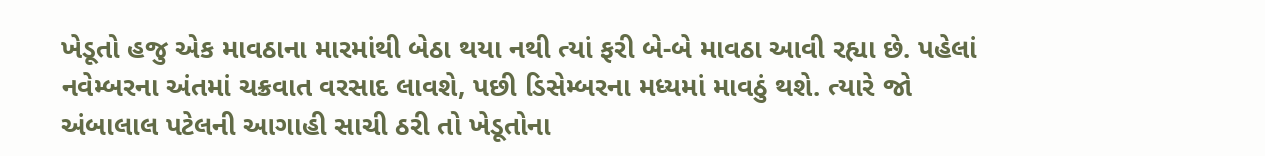ખેડૂતો હજુ એક માવઠાના મારમાંથી બેઠા થયા નથી ત્યાં ફરી બે-બે માવઠા આવી રહ્યા છે. પહેલાં નવેમ્બરના અંતમાં ચક્રવાત વરસાદ લાવશે, પછી ડિસેમ્બરના મધ્યમાં માવઠું થશે. ત્યારે જો અંબાલાલ પટેલની આગાહી સાચી ઠરી તો ખેડૂતોના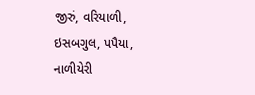જીરું, વરિયાળી, ઇસબગુલ, પપૈયા, નાળીયેરી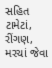સહિત ટામેટાં, રીંગણ, મરચાં જેવા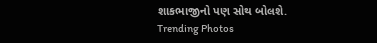શાકભાજીનો પણ સોથ બોલશે.
Trending Photos